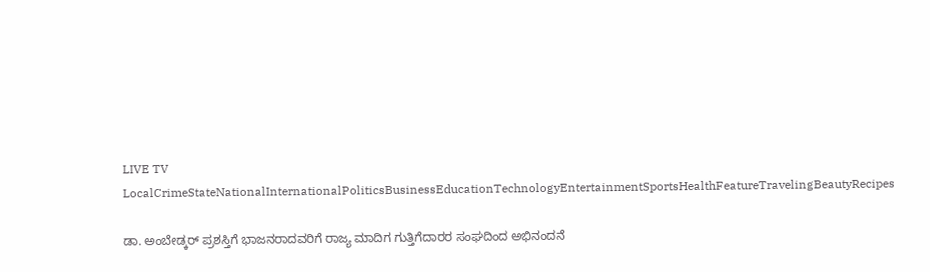LIVE TV LocalCrimeStateNationalInternationalPoliticsBusinessEducationTechnologyEntertainmentSportsHealthFeatureTravelingBeautyRecipes

ಡಾ. ಅಂಬೇಡ್ಕರ್ ಪ್ರಶಸ್ತಿಗೆ ಭಾಜನರಾದವರಿಗೆ ರಾಜ್ಯ ಮಾದಿಗ ಗುತ್ತಿಗೆದಾರರ ಸಂಘದಿಂದ ಅಭಿನಂದನೆ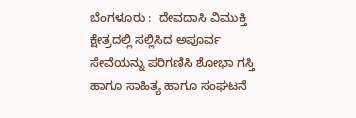ಬೆಂಗಳೂರು :  ದೇವದಾಸಿ ವಿಮುಕ್ತಿ ಕ್ಷೇತ್ರದಲ್ಲಿ ಸಲ್ಲಿಸಿದ ಅಪೂರ್ವ ಸೇವೆಯನ್ನು ಪರಿಗಣಿಸಿ ಶೋಭಾ ಗಸ್ತಿ ಹಾಗೂ ಸಾಹಿತ್ಯ ಹಾಗೂ ಸಂಘಟನೆ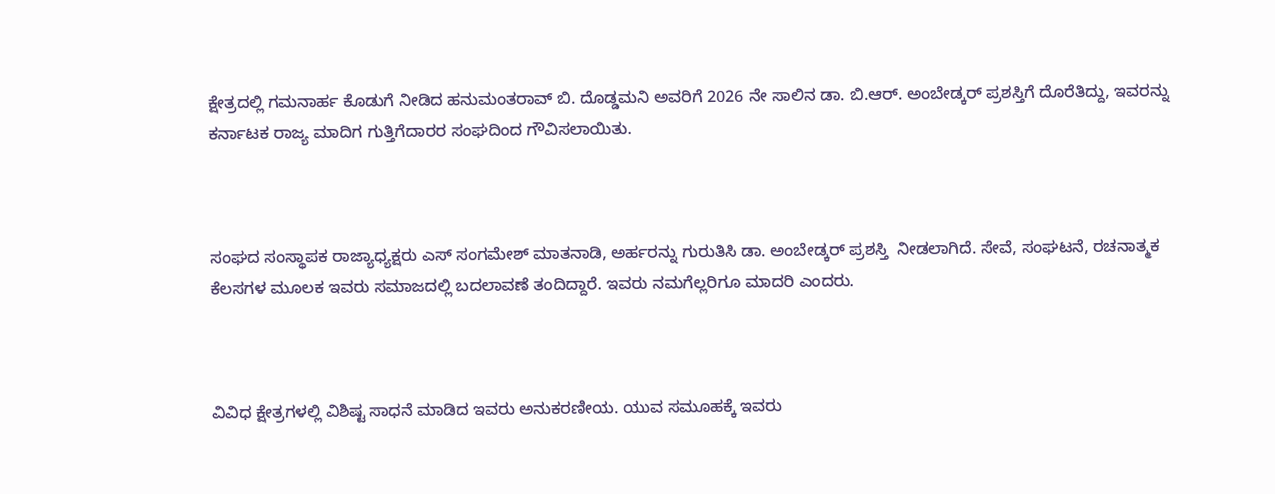ಕ್ಷೇತ್ರದಲ್ಲಿ ಗಮನಾರ್ಹ ಕೊಡುಗೆ ನೀಡಿದ ಹನುಮಂತರಾವ್ ಬಿ. ದೊಡ್ಡಮನಿ ಅವರಿಗೆ 2026 ನೇ ಸಾಲಿನ ಡಾ. ಬಿ.ಆರ್. ಅಂಬೇಡ್ಕರ್ ಪ್ರಶಸ್ತಿಗೆ ದೊರೆತಿದ್ದು, ಇವರನ್ನು ಕರ್ನಾಟಕ ರಾಜ್ಯ ಮಾದಿಗ ಗುತ್ತಿಗೆದಾರರ ಸಂಘದಿಂದ ಗೌವಿಸಲಾಯಿತು.



ಸಂಘದ ಸಂಸ್ಥಾಪಕ ರಾಜ್ಯಾಧ್ಯಕ್ಷರು ಎಸ್ ಸಂಗಮೇಶ್ ಮಾತನಾಡಿ, ಅರ್ಹರನ್ನು ಗುರುತಿಸಿ ಡಾ. ಅಂಬೇಡ್ಕರ್ ಪ್ರಶಸ್ತಿ  ನೀಡಲಾಗಿದೆ. ಸೇವೆ, ಸಂಘಟನೆ, ರಚನಾತ್ಮಕ ಕೆಲಸಗಳ ಮೂಲಕ ಇವರು ಸಮಾಜದಲ್ಲಿ ಬದಲಾವಣೆ ತಂದಿದ್ದಾರೆ. ಇವರು ನಮಗೆಲ್ಲರಿಗೂ ಮಾದರಿ ಎಂದರು.



ವಿವಿಧ ಕ್ಷೇತ್ರಗಳಲ್ಲಿ ವಿಶಿಷ್ಟ ಸಾಧನೆ ಮಾಡಿದ ಇವರು ಅನುಕರಣೀಯ. ಯುವ ಸಮೂಹಕ್ಕೆ ಇವರು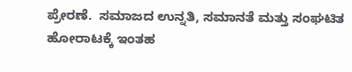ಪ್ರೇರಣೆ.  ಸಮಾಜದ ಉನ್ನತಿ, ಸಮಾನತೆ ಮತ್ತು ಸಂಘಟಿತ ಹೋರಾಟಕ್ಕೆ ಇಂತಹ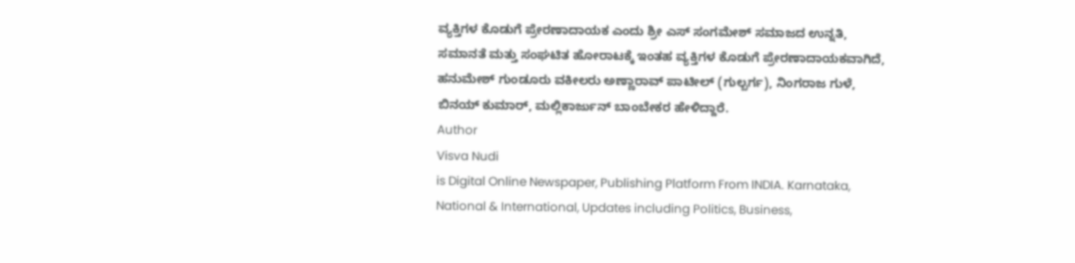ವ್ಯಕ್ತಿಗಳ ಕೊಡುಗೆ ಪ್ರೇರಣಾದಾಯಕ ಎಂದು ಶ್ರೀ ಎಸ್ ಸಂಗಮೇಶ್ ಸಮಾಜದ ಉನ್ನತಿ, ಸಮಾನತೆ ಮತ್ತು ಸಂಘಟಿತ ಹೋರಾಟಕ್ಕೆ ಇಂತಹ ವ್ಯಕ್ತಿಗಳ ಕೊಡುಗೆ ಪ್ರೇರಣಾದಾಯಕವಾಗಿದೆ, ಹನುಮೇಶ್ ಗುಂಡೂರು ವಕೀಲರು ಅಣ್ಣಾರಾವ್ ಪಾಟೀಲ್ (ಗುಲ್ಬರ್ಗ), ನಿಂಗರಾಜ ಗುಳೆ, ಬಿನಯ್ ಕುಮಾರ್, ಮಲ್ಲಿಕಾರ್ಜುನ್ ಬಾಂಬೇಕರ ಹೇಳಿದ್ದಾರೆ.
Author
Visva Nudi
is Digital Online Newspaper, Publishing Platform From INDIA. Karnataka, National & International, Updates including Politics, Business,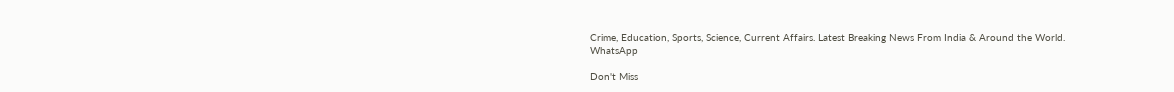Crime, Education, Sports, Science, Current Affairs. Latest Breaking News From India & Around the World.
WhatsApp

Don't Miss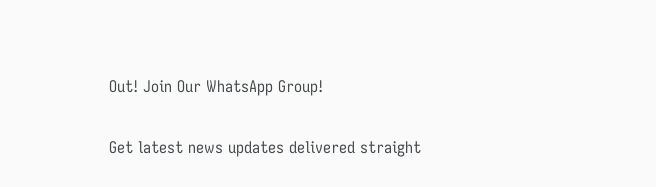Out! Join Our WhatsApp Group!

Get latest news updates delivered straight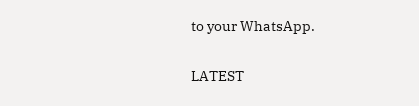to your WhatsApp.

LATEST